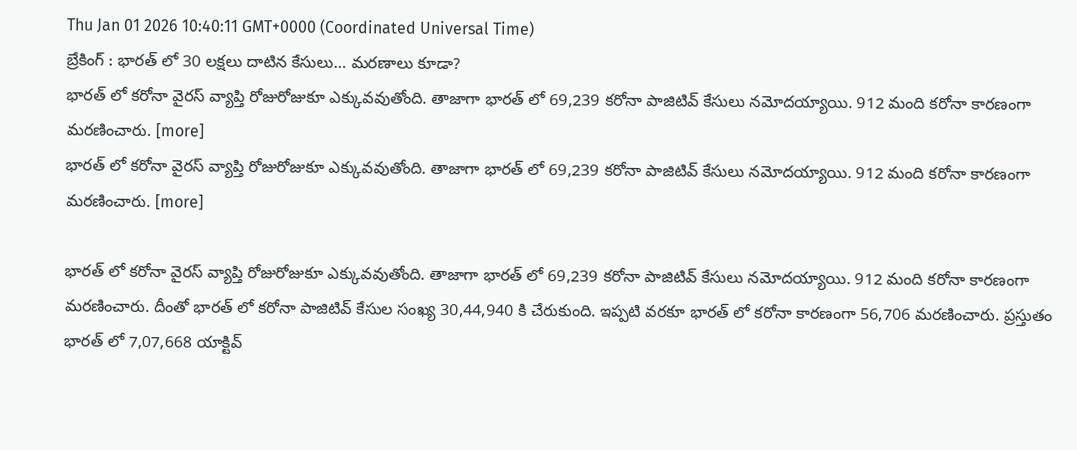Thu Jan 01 2026 10:40:11 GMT+0000 (Coordinated Universal Time)
బ్రేకింగ్ : భారత్ లో 30 లక్షలు దాటిన కేసులు… మరణాలు కూడా?
భారత్ లో కరోనా వైరస్ వ్యాప్తి రోజురోజుకూ ఎక్కువవుతోంది. తాజాగా భారత్ లో 69,239 కరోనా పాజిటివ్ కేసులు నమోదయ్యాయి. 912 మంది కరోనా కారణంగా మరణించారు. [more]
భారత్ లో కరోనా వైరస్ వ్యాప్తి రోజురోజుకూ ఎక్కువవుతోంది. తాజాగా భారత్ లో 69,239 కరోనా పాజిటివ్ కేసులు నమోదయ్యాయి. 912 మంది కరోనా కారణంగా మరణించారు. [more]

భారత్ లో కరోనా వైరస్ వ్యాప్తి రోజురోజుకూ ఎక్కువవుతోంది. తాజాగా భారత్ లో 69,239 కరోనా పాజిటివ్ కేసులు నమోదయ్యాయి. 912 మంది కరోనా కారణంగా మరణించారు. దీంతో భారత్ లో కరోనా పాజిటివ్ కేసుల సంఖ్య 30,44,940 కి చేరుకుంది. ఇప్పటి వరకూ భారత్ లో కరోనా కారణంగా 56,706 మరణించారు. ప్రస్తుతం భారత్ లో 7,07,668 యాక్టివ్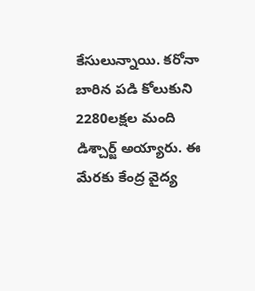కేసులున్నాయి. కరోనా బారిన పడి కోలుకుని 2280లక్షల మంది డిశ్చార్జ్ అయ్యారు. ఈ మేరకు కేంద్ర వైద్య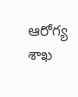ఆరోగ్య శాఖ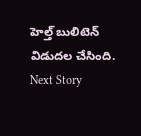హెల్త్ బులిటెన్ విడుదల చేసింది.
Next Story